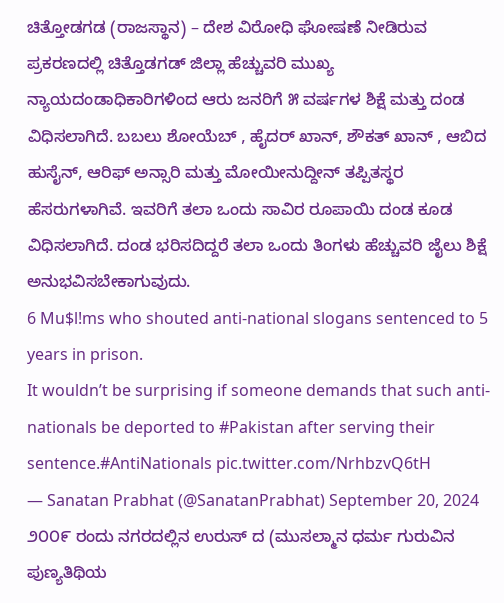ಚಿತ್ತೋಡಗಡ (ರಾಜಸ್ಥಾನ) – ದೇಶ ವಿರೋಧಿ ಘೋಷಣೆ ನೀಡಿರುವ ಪ್ರಕರಣದಲ್ಲಿ ಚಿತ್ತೊಡಗಡ್ ಜಿಲ್ಲಾ ಹೆಚ್ಚುವರಿ ಮುಖ್ಯ ನ್ಯಾಯದಂಡಾಧಿಕಾರಿಗಳಿಂದ ಆರು ಜನರಿಗೆ ೫ ವರ್ಷಗಳ ಶಿಕ್ಷೆ ಮತ್ತು ದಂಡ ವಿಧಿಸಲಾಗಿದೆ. ಬಬಲು ಶೋಯೆಬ್ , ಹೈದರ್ ಖಾನ್, ಶೌಕತ್ ಖಾನ್ , ಆಬಿದ ಹುಸೈನ್, ಆರಿಫ್ ಅನ್ಸಾರಿ ಮತ್ತು ಮೋಯೀನುದ್ದೀನ್ ತಪ್ಪಿತಸ್ಥರ ಹೆಸರುಗಳಾಗಿವೆ. ಇವರಿಗೆ ತಲಾ ಒಂದು ಸಾವಿರ ರೂಪಾಯಿ ದಂಡ ಕೂಡ ವಿಧಿಸಲಾಗಿದೆ. ದಂಡ ಭರಿಸದಿದ್ದರೆ ತಲಾ ಒಂದು ತಿಂಗಳು ಹೆಚ್ಚುವರಿ ಜೈಲು ಶಿಕ್ಷೆ ಅನುಭವಿಸಬೇಕಾಗುವುದು.
6 Mu$l!ms who shouted anti-national slogans sentenced to 5 years in prison.
It wouldn’t be surprising if someone demands that such anti-nationals be deported to #Pakistan after serving their sentence.#AntiNationals pic.twitter.com/NrhbzvQ6tH
— Sanatan Prabhat (@SanatanPrabhat) September 20, 2024
೨೦೦೯ ರಂದು ನಗರದಲ್ಲಿನ ಉರುಸ್ ದ (ಮುಸಲ್ಮಾನ ಧರ್ಮ ಗುರುವಿನ ಪುಣ್ಯತಿಥಿಯ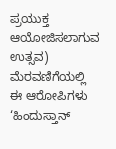ಪ್ರಯುಕ್ತ ಆಯೋಜಿಸಲಾಗುವ ಉತ್ಸವ) ಮೆರವಣಿಗೆಯಲ್ಲಿ ಈ ಆರೋಪಿಗಳು ‘ಹಿಂದುಸ್ತಾನ್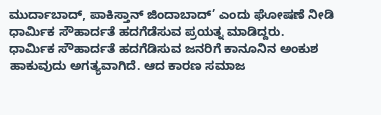ಮುರ್ದಾಬಾದ್, ಪಾಕಿಸ್ತಾನ್ ಜಿಂದಾಬಾದ್’ ಎಂದು ಘೋಷಣೆ ನೀಡಿ ಧಾರ್ಮಿಕ ಸೌಹಾರ್ದತೆ ಹದಗೆಡೆಸುವ ಪ್ರಯತ್ನ ಮಾಡಿದ್ದರು.
ಧಾರ್ಮಿಕ ಸೌಹಾರ್ದತೆ ಹದಗೆಡಿಸುವ ಜನರಿಗೆ ಕಾನೂನಿನ ಅಂಕುಶ ಹಾಕುವುದು ಅಗತ್ಯವಾಗಿದೆ. ಆದ ಕಾರಣ ಸಮಾಜ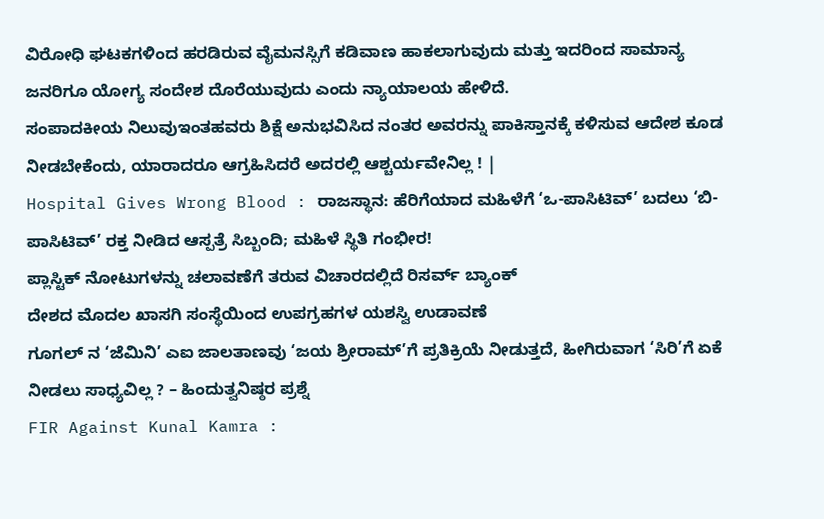ವಿರೋಧಿ ಘಟಕಗಳಿಂದ ಹರಡಿರುವ ವೈಮನಸ್ಸಿಗೆ ಕಡಿವಾಣ ಹಾಕಲಾಗುವುದು ಮತ್ತು ಇದರಿಂದ ಸಾಮಾನ್ಯ ಜನರಿಗೂ ಯೋಗ್ಯ ಸಂದೇಶ ದೊರೆಯುವುದು ಎಂದು ನ್ಯಾಯಾಲಯ ಹೇಳಿದೆ.
ಸಂಪಾದಕೀಯ ನಿಲುವುಇಂತಹವರು ಶಿಕ್ಷೆ ಅನುಭವಿಸಿದ ನಂತರ ಅವರನ್ನು ಪಾಕಿಸ್ತಾನಕ್ಕೆ ಕಳಿಸುವ ಆದೇಶ ಕೂಡ ನೀಡಬೇಕೆಂದು, ಯಾರಾದರೂ ಆಗ್ರಹಿಸಿದರೆ ಅದರಲ್ಲಿ ಆಶ್ಚರ್ಯವೇನಿಲ್ಲ ! |
Hospital Gives Wrong Blood : ರಾಜಸ್ಥಾನ: ಹೆರಿಗೆಯಾದ ಮಹಿಳೆಗೆ ‘ಒ-ಪಾಸಿಟಿವ್’ ಬದಲು ‘ಬಿ-ಪಾಸಿಟಿವ್’ ರಕ್ತ ನೀಡಿದ ಆಸ್ಪತ್ರೆ ಸಿಬ್ಬಂದಿ; ಮಹಿಳೆ ಸ್ಥಿತಿ ಗಂಭೀರ!
ಪ್ಲಾಸ್ಟಿಕ್ ನೋಟುಗಳನ್ನು ಚಲಾವಣೆಗೆ ತರುವ ವಿಚಾರದಲ್ಲಿದೆ ರಿಸರ್ವ್ ಬ್ಯಾಂಕ್
ದೇಶದ ಮೊದಲ ಖಾಸಗಿ ಸಂಸ್ಥೆಯಿಂದ ಉಪಗ್ರಹಗಳ ಯಶಸ್ವಿ ಉಡಾವಣೆ
ಗೂಗಲ್ ನ ‘ಜೆಮಿನಿ’ ಎಐ ಜಾಲತಾಣವು ‘ಜಯ ಶ್ರೀರಾಮ್’ಗೆ ಪ್ರತಿಕ್ರಿಯೆ ನೀಡುತ್ತದೆ, ಹೀಗಿರುವಾಗ ‘ಸಿರಿ’ಗೆ ಏಕೆ ನೀಡಲು ಸಾಧ್ಯವಿಲ್ಲ ? – ಹಿಂದುತ್ವನಿಷ್ಠರ ಪ್ರಶ್ನೆ
FIR Against Kunal Kamra :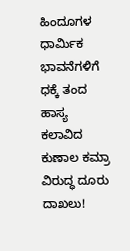ಹಿಂದೂಗಳ ಧಾರ್ಮಿಕ ಭಾವನೆಗಳಿಗೆ ಧಕ್ಕೆ ತಂದ ಹಾಸ್ಯ ಕಲಾವಿದ ಕುಣಾಲ ಕಮ್ರಾ ವಿರುದ್ಧ ದೂರು ದಾಖಲು!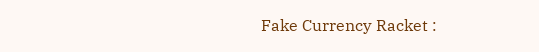Fake Currency Racket :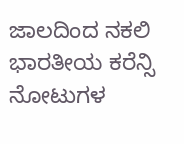ಜಾಲದಿಂದ ನಕಲಿ ಭಾರತೀಯ ಕರೆನ್ಸಿ ನೋಟುಗಳ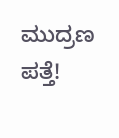ಮುದ್ರಣ ಪತ್ತೆ!